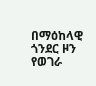በማዕከላዊ ጎንደር ዞን የወገራ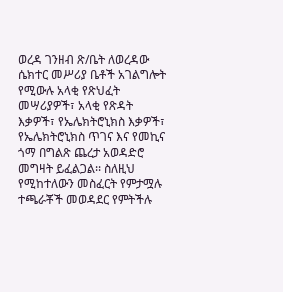ወረዳ ገንዘብ ጽ/ቤት ለወረዳው ሴክተር መሥሪያ ቤቶች አገልግሎት የሚውሉ አላቂ የጽህፈት መሣሪያዎች፣ አላቂ የጽዳት እቃዎች፣ የኤሌክትሮኒክስ እቃዎች፣ የኤሌክትሮኒክስ ጥገና እና የመኪና ጎማ በግልጽ ጨረታ አወዳድሮ መግዛት ይፈልጋል፡፡ ስለዚህ የሚከተለውን መስፈርት የምታሟሉ ተጫራቾች መወዳደር የምትችሉ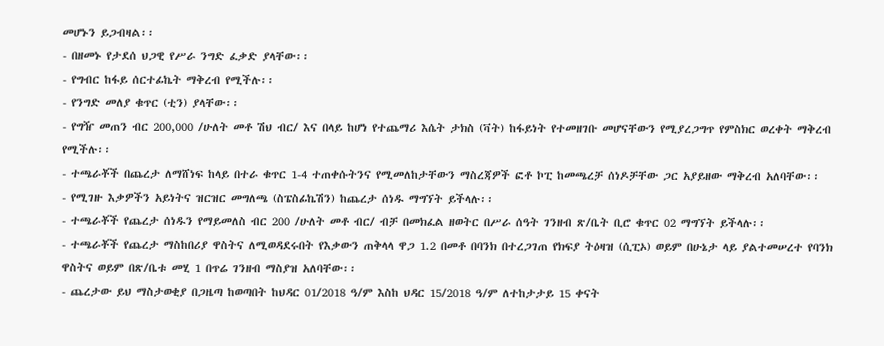መሆኑን ይጋብዛል፡፡
- በዘመኑ የታደሰ ህጋዊ የሥራ ንግድ ፈቃድ ያላቸው፡፡
- የግብር ከፋይ ሰርተፊኬት ማቅረብ የሚችሉ፡፡
- የንግድ መለያ ቁጥር (ቲን) ያላቸው፡፡
- የግዥ መጠን ብር 200,000 /ሁለት መቶ ሽህ ብር/ እና በላይ ከሆነ የተጨማሪ እሴት ታክስ (ቫት) ከፋይነት የተመዘገቡ መሆናቸውን የሚያረጋግጥ የምስክር ወረቀት ማቅረብ የሚችሉ፡፡
- ተጫራቾች በጨረታ ለማሸነፍ ከላይ በተራ ቁጥር 1-4 ተጠቀሱትንና የሚመለከታቸውን ማስረጃዎች ፎቶ ኮፒ ከመጫረቻ ሰነዶቻቸው ጋር አያይዘው ማቅረብ አለባቸው፡፡
- የሚገዙ እቃዎችን አይነትና ዝርዝር መግለጫ (ስፔስፊኬሽን) ከጨረታ ሰነዱ ማግኘት ይችላሉ፡፡
- ተጫራቾች የጨረታ ሰነዱን የማይመለስ ብር 200 /ሁለት መቶ ብር/ ብቻ በመክፈል ዘወትር በሥራ ሰዓት ገንዘብ ጽ/ቤት ቢሮ ቁጥር 02 ማግኘት ይችላሉ፡፡
- ተጫራቾች የጨረታ ማስከበሪያ ዋስትና ለሚወዳደሩበት የእቃውን ጠቅላላ ዋጋ 1.2 በመቶ በባንክ በተረጋገጠ የክፍያ ትዕዛዝ (ሲፒኦ) ወይም በሁኔታ ላይ ያልተመሠረተ የባንክ ዋስትና ወይም በጽ/ቤቱ መሂ 1 በጥሬ ገንዘብ ማስያዝ አለባቸው፡፡
- ጨረታው ይህ ማስታወቂያ በጋዜጣ ከወጣበት ከህዳር 01/2018 ዓ/ም እስከ ህዳር 15/2018 ዓ/ም ለተከታታይ 15 ቀናት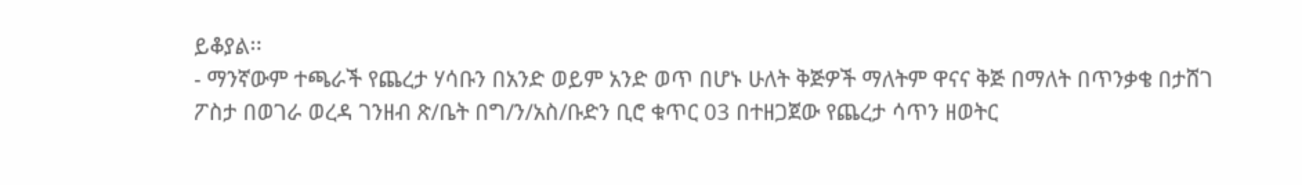ይቆያል፡፡
- ማንኛውም ተጫራች የጨረታ ሃሳቡን በአንድ ወይም አንድ ወጥ በሆኑ ሁለት ቅጅዎች ማለትም ዋናና ቅጅ በማለት በጥንቃቄ በታሸገ ፖስታ በወገራ ወረዳ ገንዘብ ጽ/ቤት በግ/ን/አስ/ቡድን ቢሮ ቁጥር 03 በተዘጋጀው የጨረታ ሳጥን ዘወትር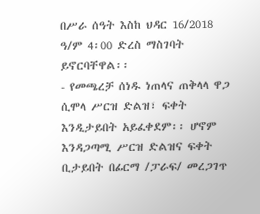በሥራ ሰዓት እስከ ህዳር 16/2018 ዓ/ም 4፡00 ድረስ ማስገባት ይኖርባቸዋል፡፡
- የመጫረቻ ሰነዱ ነጠላና ጠቅላላ ዋጋ ሲሞላ ሥርዝ ድልዝ፣ ፍቀት እንዲታይበት አይፈቀደም፡፡ ሆኖም እንዳጋጣሚ ሥርዝ ድልዝና ፍቀት ቢታይበት በፊርማ /ፓራፍ/ መረጋገጥ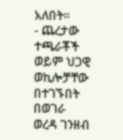አለበት፡፡
- ጨረታው ተጫራቾች ወይም ህጋዊ ወኪሎቻቸው በተገኙበት በወገራ ወረዳ ገንዘብ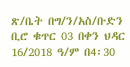ጽ/ቤት በግ/ን/አስ/ቡድን ቢሮ ቁጥር 03 በቀን ህዳር 16/2018 ዓ/ም በ4፡30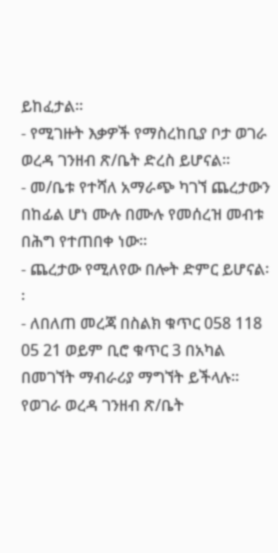ይከፈታል፡፡
- የሚገዙት እቃዎች የማስረከቢያ ቦታ ወገራ ወረዳ ገንዘብ ጽ/ቤት ድረስ ይሆናል፡፡
- መ/ቤቱ የተሻለ አማራጭ ካገኘ ጨረታውን በከፊል ሆነ ሙሉ በሙሉ የመሰረዝ መብቱ በሕግ የተጠበቀ ነው፡፡
- ጨረታው የሚለየው በሎት ድምር ይሆናል፡፡
- ለበለጠ መረጃ በስልክ ቁጥር 058 118 05 21 ወይም ቢሮ ቁጥር 3 በአካል በመገኘት ማብራሪያ ማግኘት ይችላሉ፡፡
የወገራ ወረዳ ገንዘብ ጽ/ቤት